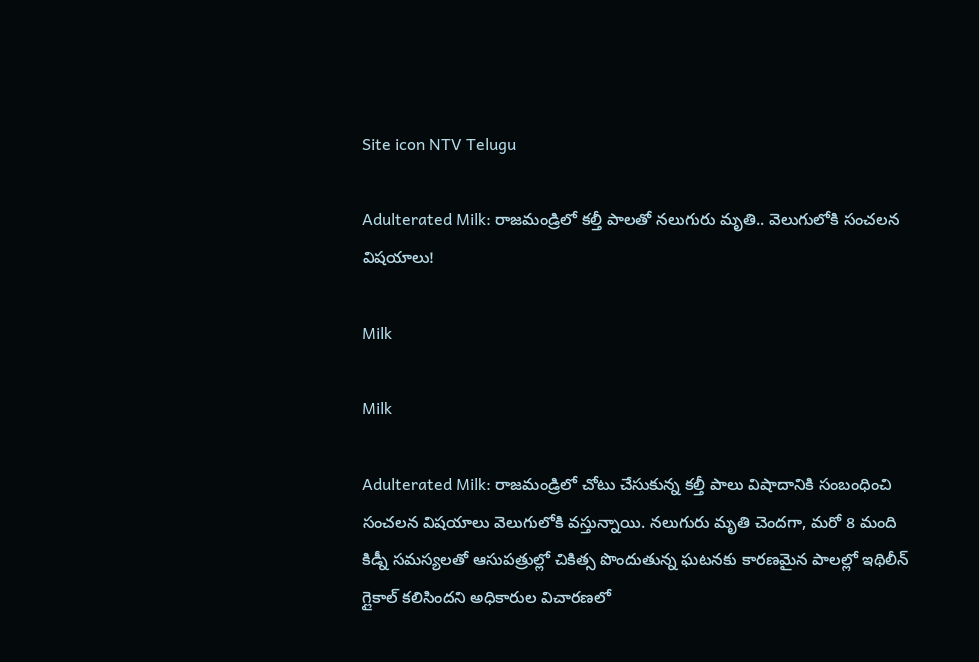Site icon NTV Telugu

Adulterated Milk: రాజమండ్రిలో కల్తీ పాలతో నలుగురు మృతి.. వెలుగులోకి సంచలన విషయాలు!

Milk

Milk

Adulterated Milk: రాజమండ్రిలో చోటు చేసుకున్న కల్తీ పాలు విషాదానికి సంబంధించి సంచలన విషయాలు వెలుగులోకి వస్తున్నాయి. నలుగురు మృతి చెందగా, మరో 8 మంది కిడ్నీ సమస్యలతో ఆసుపత్రుల్లో చికిత్స పొందుతున్న ఘటనకు కారణమైన పాలల్లో ఇథిలీన్ గ్లైకాల్ కలిసిందని అధికారుల విచారణలో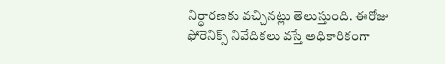నిర్ధారణకు వచ్చినట్లు తెలుస్తుంది. ఈరోజు ఫోరెనిక్స్ నివేదికలు వస్తే అధికారికంగా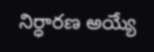నిర్ధారణ అయ్యే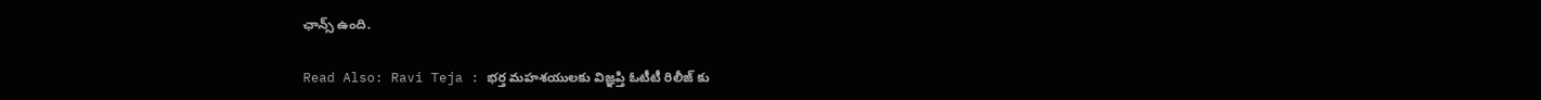ఛాన్స్ ఉంది.

Read Also: Ravi Teja : భర్త మహశయులకు విజ్ఞప్తి ఓటీటీ రిలీజ్ కు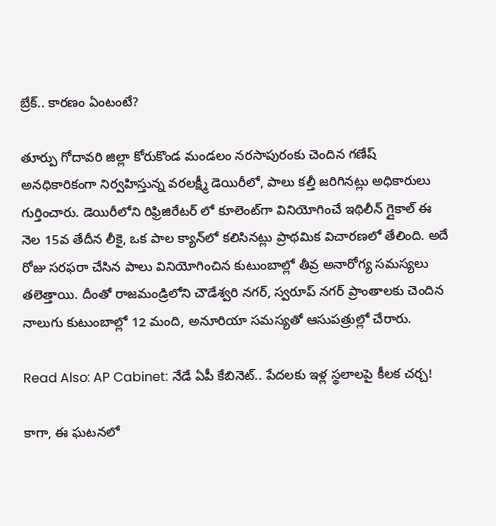బ్రేక్.. కారణం ఏంటంటే?

తూర్పు గోదావరి జిల్లా కోరుకొండ మండలం నరసాపురంకు చెందిన గణేష్ అనధికారికంగా నిర్వహిస్తున్న వరలక్ష్మీ డెయిరీలో, పాలు కల్తీ జరిగినట్లు అధికారులు గుర్తించారు. డెయిరీలోని రిఫ్రిజిరేటర్ లో కూలెంట్‌గా వినియోగించే ఇథిలీన్ గ్లైకాల్ ఈ నెల 15వ తేదీన లీకై, ఒక పాల క్యాన్‌లో కలిసినట్లు ప్రాథమిక విచారణలో తేలింది. అదే రోజు సరఫరా చేసిన పాలు వినియోగించిన కుటుంబాల్లో తీవ్ర అనారోగ్య సమస్యలు తలెత్తాయి. దీంతో రాజమండ్రిలోని చౌడేశ్వరి నగర్, స్వరూప్ నగర్ ప్రాంతాలకు చెందిన నాలుగు కుటుంబాల్లో 12 మంది, అనూరియా సమస్యతో ఆసుపత్రుల్లో చేరారు.

Read Also: AP Cabinet: నేడే ఏపీ కేబినెట్.. పేదలకు ఇళ్ల స్థలాలపై కీలక చర్చ!

కాగా, ఈ ఘటనలో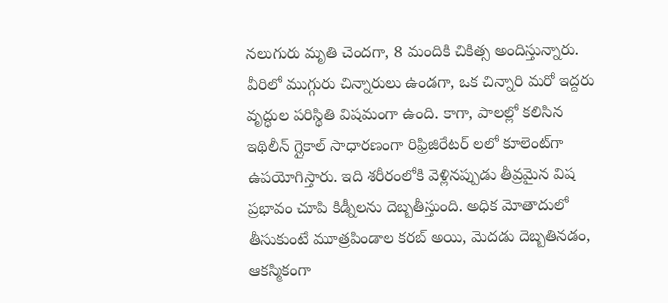నలుగురు మృతి చెందగా, 8 మందికి చికిత్స అందిస్తున్నారు. వీరిలో ముగ్గురు చిన్నారులు ఉండగా, ఒక చిన్నారి మరో ఇద్దరు వృద్ధుల పరిస్థితి విషమంగా ఉంది. కాగా, పాలల్లో కలిసిన ఇథిలీన్ గ్లైకాల్ సాధారణంగా రిఫ్రిజిరేటర్ లలో కూలెంట్‌గా ఉపయోగిస్తారు. ఇది శరీరంలోకి వెళ్లినప్పుడు తీవ్రమైన విష ప్రభావం చూపి కిడ్నీలను దెబ్బతీస్తుంది. అధిక మోతాదులో తీసుకుంటే మూత్రపిండాల కరబ్ అయి, మెదడు దెబ్బతినడం, ఆకస్మికంగా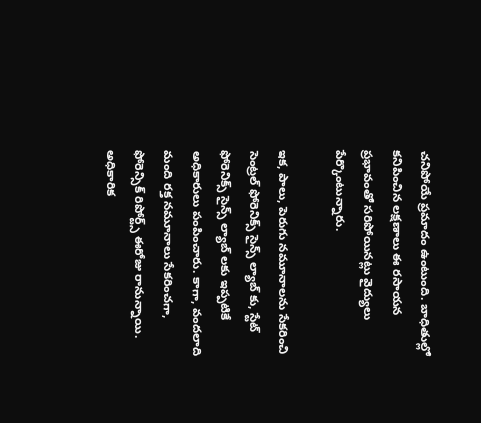చనిపోయే ప్రమాదం ఉంటుంది. బాధితుల్లో కనిపించిన లక్షణాలు ఈ రసాయన ప్రభావంతో సరిపోయినట్లు వైద్యులు పేర్కొంటున్నారు.

ఇక, పాలు, పెరుగు నమూనాలను సేకరించి సెంట్రల్ ఫోరెనిక్స్ సైన్స్ ల్యాబ్ కు, స్టేట్ ఫోరెనిక్స్ సైన్స్ ల్యాబ్ లకు ఇప్పటికే అధికారులు పంపించారు. కాగా, వందలాది మంది రక్త నమూనాలు సేకరించగా, ఫోరెన్సిక్ రిపోర్ట్స్ ఈరోజు రానున్నాయి. అధికారిక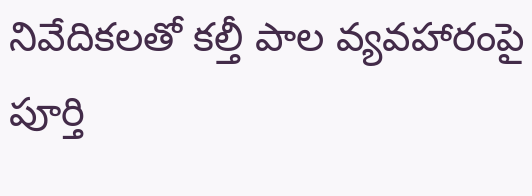నివేదికలతో కల్తీ పాల వ్యవహారంపై పూర్తి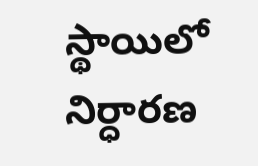స్థాయిలో నిర్ధారణ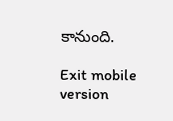కానుంది.

Exit mobile version